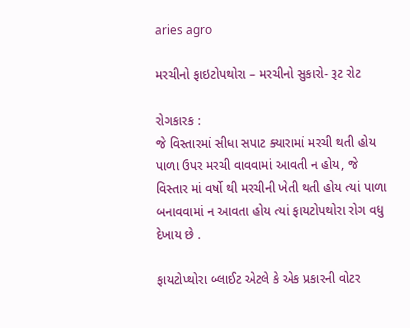aries agro

મરચીનો ફાઇટોપથોરા – મરચીનો સુકારો- રૂટ રોટ

રોગકારક :
જે વિસ્તારમાં સીધા સપાટ ક્યારામાં મરચી થતી હોય પાળા ઉપર મરચી વાવવામાં આવતી ન હોય, જે વિસ્તાર માં વર્ષો થી મરચીની ખેતી થતી હોય ત્યાં પાળા બનાવવામાં ન આવતા હોય ત્યાં ફાયટોપથોરા રોગ વધુ દેખાય છે .

ફાયટોપ્થોરા બ્લાઈટ એટલે કે એક પ્રકારની વોટર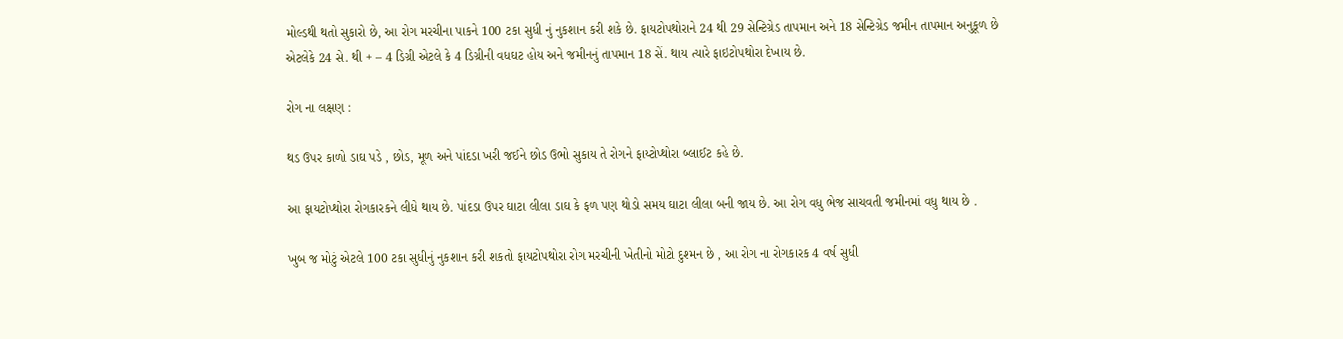મોલ્ડથી થતો સુકારો છે, આ રોગ મરચીના પાકને 100 ટકા સુધી નું નુકશાન કરી શકે છે. ફાયટોપથોરાને 24 થી 29 સેન્ટિગ્રેડ તાપમાન અને 18 સેન્ટિગ્રેડ જમીન તાપમાન અનુકૂળ છે એટલેકે 24 સે. થી + – 4 ડિગ્રી એટલે કે 4 ડિગ્રીની વધઘટ હોય અને જમીનનું તાપમાન 18 સેં. થાય ત્યારે ફાઇટોપથોરા દેખાય છે.

રોગ ના લક્ષણ :

થડ ઉપર કાળો ડાઘ પડે , છોડ, મૂળ અને પાંદડા ખરી જઈને છોડ ઉભો સુકાય તે રોગને ફાય્ટોપ્થોરા બ્લાઈટ કહે છે.

આ ફાયટોપ્થોરા રોગકારકને લીધે થાય છે. પાંદડા ઉપર ઘાટા લીલા ડાઘ કે ફળ પણ થોડો સમય ઘાટા લીલા બની જાય છે. આ રોગ વધુ ભેજ સાચવતી જમીનમાં વધુ થાય છે .

ખુબ જ મોટું એટલે 100 ટકા સુધીનું નુકશાન કરી શકતો ફાયટોપથોરા રોગ મરચીની ખેતીનો મોટો દુશ્મન છે , આ રોગ ના રોગકારક 4 વર્ષ સુધી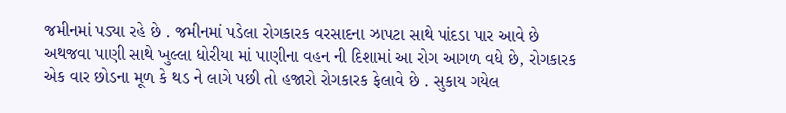જમીનમાં પડ્યા રહે છે . જમીનમાં પડેલા રોગકારક વરસાદના ઝાપટા સાથે પાંદડા પાર આવે છે અથજવા પાણી સાથે ખુલ્લા ધોરીયા માં પાણીના વહન ની દિશામાં આ રોગ આગળ વધે છે, રોગકારક એક વાર છોડના મૂળ કે થડ ને લાગે પછી તો હજારો રોગકારક ફેલાવે છે . સુકાય ગયેલ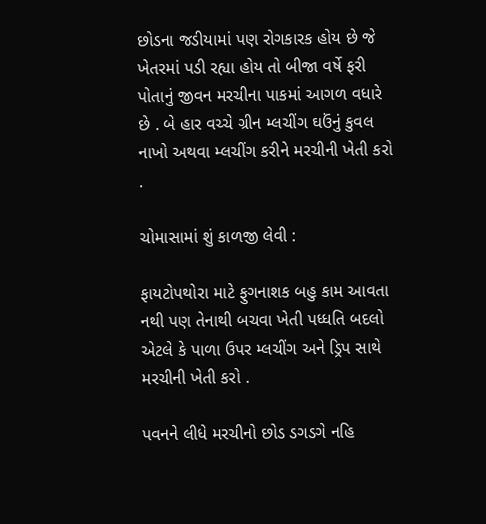છોડના જડીયામાં પણ રોગકારક હોય છે જે ખેતરમાં પડી રહ્યા હોય તો બીજા વર્ષે ફરી પોતાનું જીવન મરચીના પાકમાં આગળ વધારે છે . બે હાર વચ્ચે ગ્રીન મ્લચીંગ ઘઉંનું કુવલ નાખો અથવા મ્લચીંગ કરીને મરચીની ખેતી કરો .

ચોમાસામાં શું કાળજી લેવી :

ફાયટોપથોરા માટે ફુગનાશક બહુ કામ આવતા નથી પણ તેનાથી બચવા ખેતી પધ્ધતિ બદલો એટલે કે પાળા ઉપર મ્લચીંગ અને ડ્રિપ સાથે મરચીની ખેતી કરો .

પવનને લીધે મરચીનો છોડ ડગડગે નહિ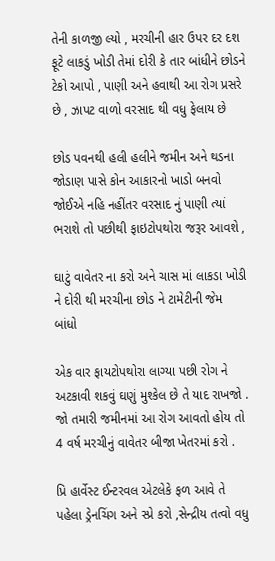તેની કાળજી લ્યો , મરચીની હાર ઉપર દર દશ ફૂટે લાકડું ખોડી તેમાં દોરી કે તાર બાંધીને છોડને ટેકો આપો , પાણી અને હવાથી આ રોગ પ્રસરે છે , ઝાપટ વાળો વરસાદ થી વધુ ફેલાય છે

છોડ પવનથી હલી હલીને જમીન અને થડના જોડાણ પાસે કોન આકારનો ખાડો બનવો જોઈએ નહિ નહીંતર વરસાદ નું પાણી ત્યાં ભરાશે તો પછીથી ફાઇટોપથોરા જરૂર આવશે ,

ઘાટું વાવેતર ના કરો અને ચાસ માં લાકડા ખોડી ને દોરી થી મરચીના છોડ ને ટામેટીની જેમ બાંધો

એક વાર ફાયટોપથોરા લાગ્યા પછી રોગ ને અટકાવી શકવું ઘણું મુશ્કેલ છે તે યાદ રાખજો . જો તમારી જમીનમાં આ રોગ આવતો હોય તો 4 વર્ષ મરચીનું વાવેતર બીજા ખેતરમાં કરો .

પ્રિ હાર્વેસ્ટ ઈન્ટરવલ એટલેકે ફળ આવે તે પહેલા ડ્રેનચિંગ અને સ્પ્રે કરો ,સેન્દ્રીય તત્વો વધુ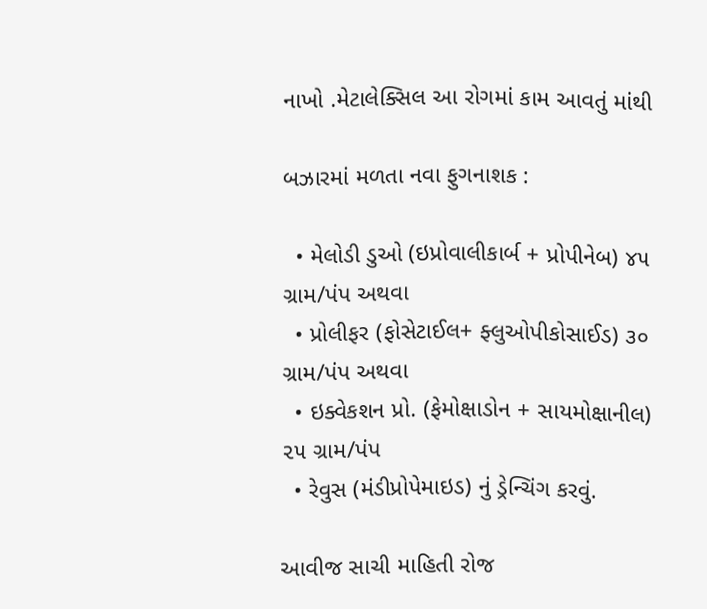નાખો .મેટાલેક્સિલ આ રોગમાં કામ આવતું માંથી

બઝારમાં મળતા નવા ફુગનાશક :

  • મેલોડી ડુઓ (ઇપ્રોવાલીકાર્બ + પ્રોપીનેબ) ૪૫ ગ્રામ/પંપ અથવા
  • પ્રોલીફર (ફોસેટાઈલ+ ફ્લુઓપીકોસાઈડ) ૩૦ ગ્રામ/પંપ અથવા
  • ઇક્વેકશન પ્રો. (ફેમોક્ષાડોન + સાયમોક્ષાનીલ) ૨૫ ગ્રામ/પંપ
  • રેવુસ (મંડીપ્રોપેમાઇડ) નું ડ્રેન્ચિંગ કરવું.

આવીજ સાચી માહિતી રોજ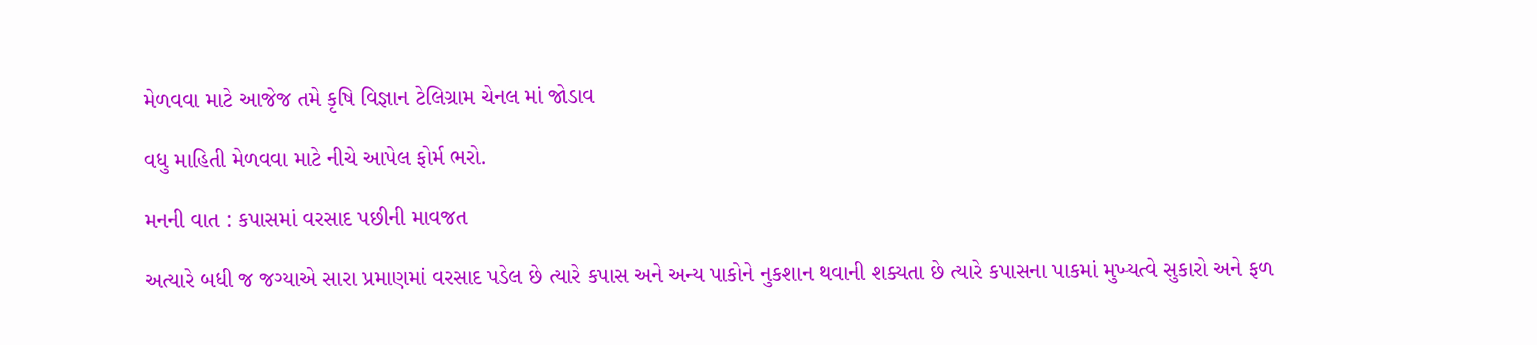મેળવવા માટે આજેજ તમે કૃષિ વિજ્ઞાન ટેલિગ્રામ ચેનલ માં જોડાવ

વધુ માહિતી મેળવવા માટે નીચે આપેલ ફોર્મ ભરો.

મનની વાત : કપાસમાં વરસાદ પછીની માવજત

અત્યારે બધી જ જગ્યાએ સારા પ્રમાણમાં વરસાદ પડેલ છે ત્યારે કપાસ અને અન્ય પાકોને નુકશાન થવાની શક્યતા છે ત્યારે કપાસના પાકમાં મુખ્યત્વે સુકારો અને ફળ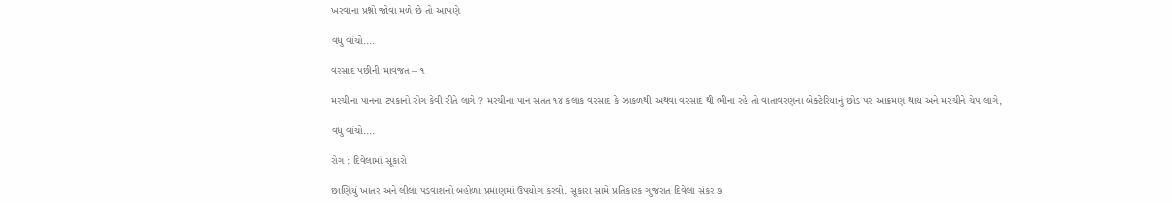ખરવાના પ્રશ્નો જોવા મળે છે તો આપણે

વધુ વાંચો....

વરસાદ પછીની માવજત – ૧

મરચીના પાનના ટપકાનો રોગ કેવી રીતે લાગે ? મરચીના પાન સતત ૧૪ કલાક વરસાદ કે ઝાકળથી અથવા વરસાદ થી ભીના રહે તો વાતાવરણના બેક્ટેરિયાનું છોડ પર આક્રમણ થાય અને મરચીને ચેપ લાગે,

વધુ વાંચો....

રોગ : દિવેલામાં સૂકારો

છાણિયું ખાતર અને લીલા પડવાશનો બહોળા પ્રમાણમાં ઉપયોગ કરવો. સૂકારા સામે પ્રતિકારક ગુજરાત દિવેલા સંકર ૭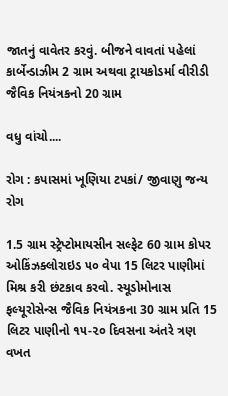જાતનું વાવેતર કરવું. બીજને વાવતાં પહેલાં કાર્બેન્ડાઝીમ 2 ગ્રામ અથવા ટ્રાયકોડર્મા વીરીડી જૈવિક નિયંત્રકનો 20 ગ્રામ

વધુ વાંચો....

રોગ : કપાસમાં ખૂણિયા ટપકાં/ જીવાણુ જન્ય રોગ

1.5 ગ્રામ સ્ટ્રેપ્ટોમાયસીન સલ્ફેટ 60 ગ્રામ કોપર ઓકિંઝક્લોરાઇડ ૫૦ વેપા 15 લિટર પાણીમાં મિશ્ર કરી છંટકાવ કરવો. સ્યૂડોમોનાસ ફલ્યૂરોસેન્સ જૈવિક નિયંત્રકના 30 ગ્રામ પ્રતિ 15 લિટર પાણીનો ૧૫-૨૦ દિવસના અંતરે ત્રણ વખત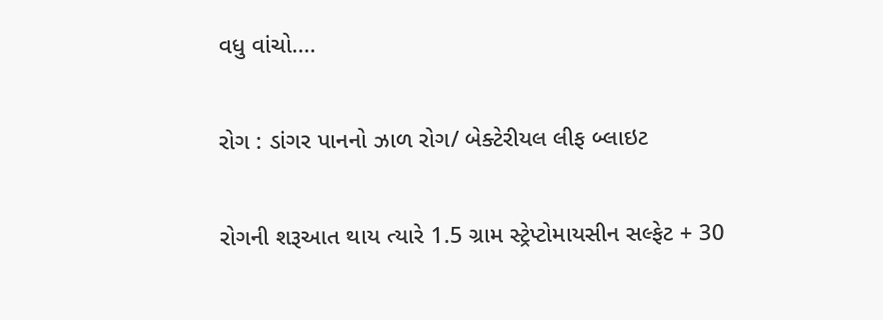વધુ વાંચો....

રોગ : ડાંગર પાનનો ઝાળ રોગ/ બેક્ટેરીયલ લીફ બ્લાઇટ

રોગની શરૂઆત થાય ત્યારે 1.5 ગ્રામ સ્ટ્રેપ્ટોમાયસીન સલ્ફેટ + 30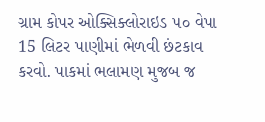ગ્રામ કોપર ઓક્સિક્લોરાઇડ ૫૦ વેપા 15 લિટર પાણીમાં ભેળવી છંટકાવ કરવો. પાકમાં ભલામણ મુજબ જ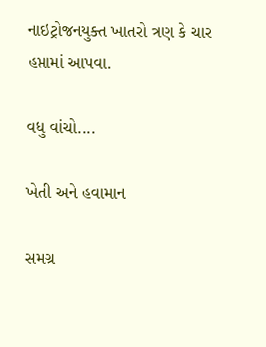નાઇટ્રોજનયુક્ત ખાતરો ત્રણ કે ચાર હપ્તામાં આપવા.

વધુ વાંચો....

ખેતી અને હવામાન

સમગ્ર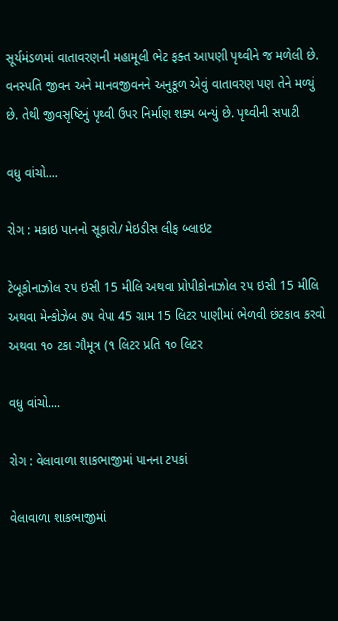સૂર્યમંડળમાં વાતાવરણની મહામૂલી ભેટ ફક્ત આપણી પૃથ્વીને જ મળેલી છે. વનસ્પતિ જીવન અને માનવજીવનને અનુકૂળ એવું વાતાવરણ પણ તેને મળ્યું છે. તેથી જીવસૃષ્ટિનું પૃથ્વી ઉપર નિર્માણ શક્ય બન્યું છે. પૃથ્વીની સપાટી

વધુ વાંચો....

રોગ : મકાઇ પાનનો સૂકારો/ મેઇડીસ લીફ બ્લાઇટ

ટેબૂકોનાઝોલ ૨૫ ઇસી 15 મીલિ અથવા પ્રોપીકોનાઝોલ ૨૫ ઇસી 15 મીલિ અથવા મેન્કોઝેબ ૭૫ વેપા 45 ગ્રામ 15 લિટર પાણીમાં ભેળવી છંટકાવ કરવો અથવા ૧૦ ટકા ગૌમૂત્ર (૧ લિટર પ્રતિ ૧૦ લિટર

વધુ વાંચો....

રોગ : વેલાવાળા શાકભાજીમાં પાનના ટપકાં

વેલાવાળા શાકભાજીમાં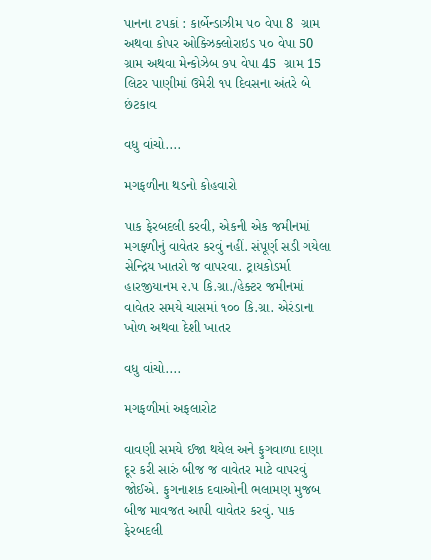પાનના ટપકાં : કાર્બેન્ડાઝીમ ૫૦ વેપા 8  ગ્રામ અથવા કોપર ઓક્ઝિક્લોરાઇડ ૫૦ વેપા 50 ગ્રામ અથવા મેન્કોઝેબ ૭૫ વેપા 45  ગ્રામ 15  લિટર પાણીમાં ઉમેરી ૧૫ દિવસના અંતરે બે છંટકાવ

વધુ વાંચો....

મગફળીના થડનો કોહવારો

પાક ફેરબદલી કરવી, એકની એક જમીનમાં મગફ્ળીનું વાવેતર કરવું નહીં. સંપૂર્ણ સડી ગયેલા સેન્દ્રિય ખાતરો જ વાપરવા. ટ્રાયકોડર્મા હારજીયાનમ ૨.૫ કિ.ગ્રા./હેક્ટર જમીનમાં વાવેતર સમયે ચાસમાં ૧૦૦ કિ.ગ્રા. એરંડાના ખોળ અથવા દેશી ખાતર

વધુ વાંચો....

મગફળીમાં અફલારોટ

વાવણી સમયે ઈજા થયેલ અને ફુગવાળા દાણા દૂર કરી સારું બીજ જ વાવેતર માટે વાપરવું જોઈએ. ફુગનાશક દવાઓની ભલામણ મુજબ બીજ માવજત આપી વાવેતર કરવું. પાક ફેરબદલી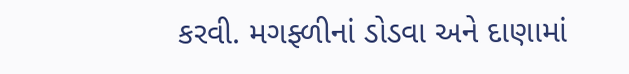કરવી. મગફ્ળીનાં ડોડવા અને દાણામાં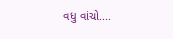વધુ વાંચો....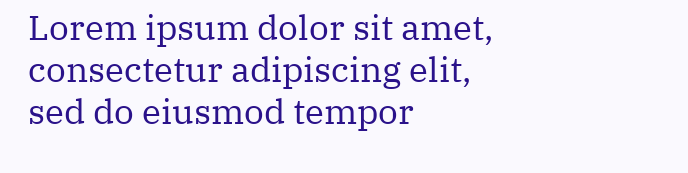Lorem ipsum dolor sit amet, consectetur adipiscing elit, sed do eiusmod tempor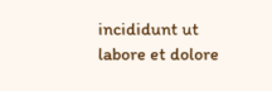incididunt ut labore et dolore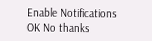Enable Notifications OK No thanks